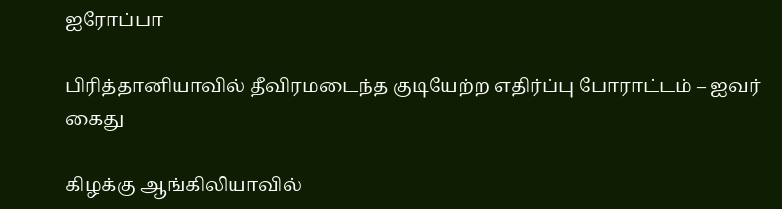ஐரோப்பா

பிரித்தானியாவில் தீவிரமடைந்த குடியேற்ற எதிர்ப்பு போராட்டம் – ஐவர் கைது

கிழக்கு ஆங்கிலியாவில்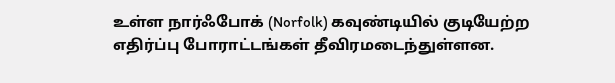உள்ள நார்ஃபோக் (Norfolk) கவுண்டியில் குடியேற்ற எதிர்ப்பு போராட்டங்கள் தீவிரமடைந்துள்ளன.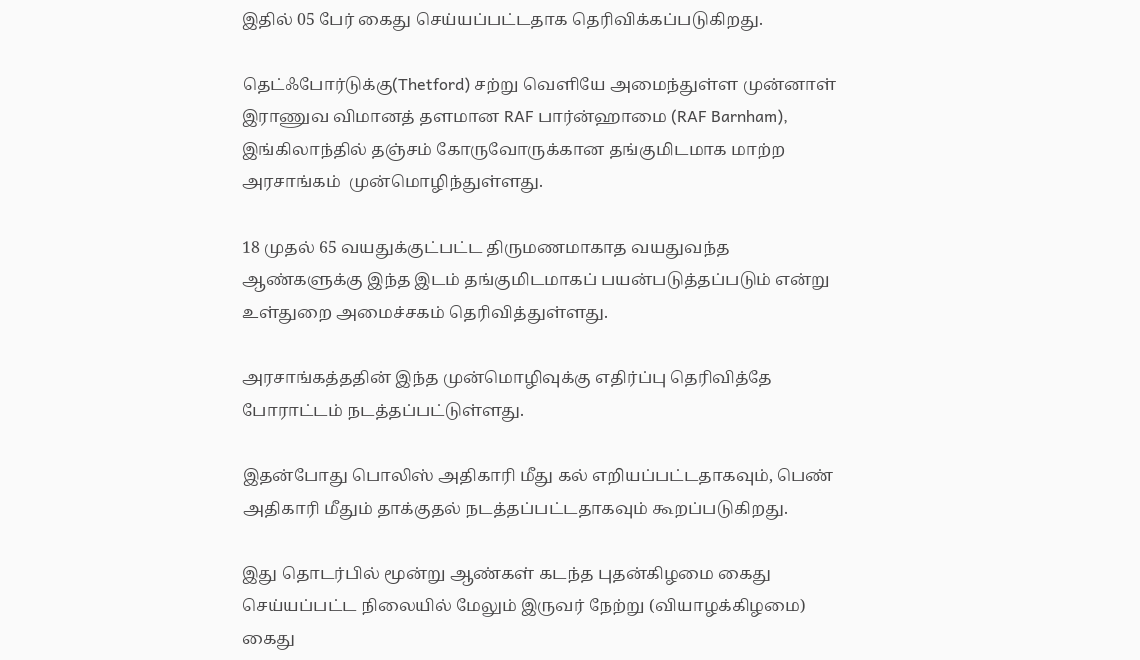இதில் 05 பேர் கைது செய்யப்பட்டதாக தெரிவிக்கப்படுகிறது.

தெட்ஃபோர்டுக்கு(Thetford) சற்று வெளியே அமைந்துள்ள முன்னாள் இராணுவ விமானத் தளமான RAF பார்ன்ஹாமை (RAF Barnham),  இங்கிலாந்தில் தஞ்சம் கோருவோருக்கான தங்குமிடமாக மாற்ற அரசாங்கம்  முன்மொழிந்துள்ளது.

18 முதல் 65 வயதுக்குட்பட்ட திருமணமாகாத வயதுவந்த ஆண்களுக்கு இந்த இடம் தங்குமிடமாகப் பயன்படுத்தப்படும் என்று உள்துறை அமைச்சகம் தெரிவித்துள்ளது.

அரசாங்கத்ததின் இந்த முன்மொழிவுக்கு எதிர்ப்பு தெரிவித்தே போராட்டம் நடத்தப்பட்டுள்ளது.

இதன்போது பொலிஸ் அதிகாரி மீது கல் எறியப்பட்டதாகவும், பெண் அதிகாரி மீதும் தாக்குதல் நடத்தப்பட்டதாகவும் கூறப்படுகிறது.

இது தொடர்பில் மூன்று ஆண்கள் கடந்த புதன்கிழமை கைது செய்யப்பட்ட நிலையில் மேலும் இருவர் நேற்று (வியாழக்கிழமை) கைது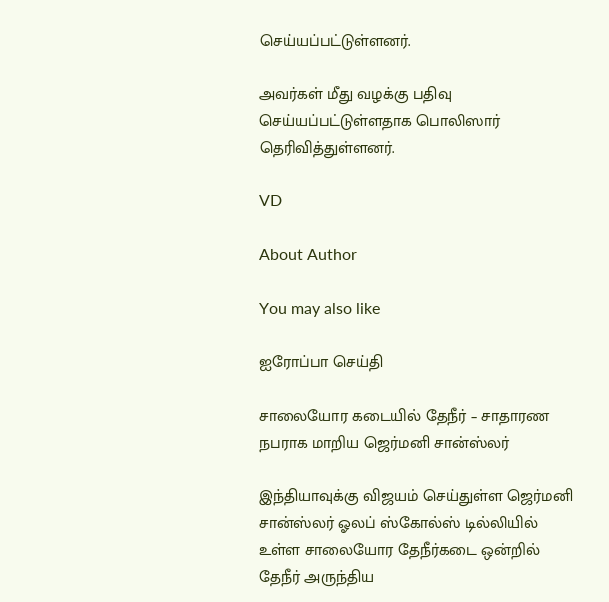செய்யப்பட்டுள்ளனர்.

அவர்கள் மீது வழக்கு பதிவு செய்யப்பட்டுள்ளதாக பொலிஸார் தெரிவித்துள்ளனர்.

VD

About Author

You may also like

ஐரோப்பா செய்தி

சாலையோர கடையில் தேநீர் – சாதாரண நபராக மாறிய ஜெர்மனி சான்ஸ்லர்

இந்தியாவுக்கு விஜயம் செய்துள்ள ஜெர்மனி சான்ஸ்லர் ஓலப் ஸ்கோல்ஸ் டில்லியில் உள்ள சாலையோர தேநீர்கடை ஒன்றில் தேநீர் அருந்திய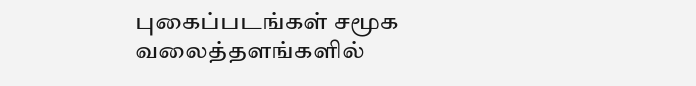புகைப்படங்கள் சமூக வலைத்தளங்களில்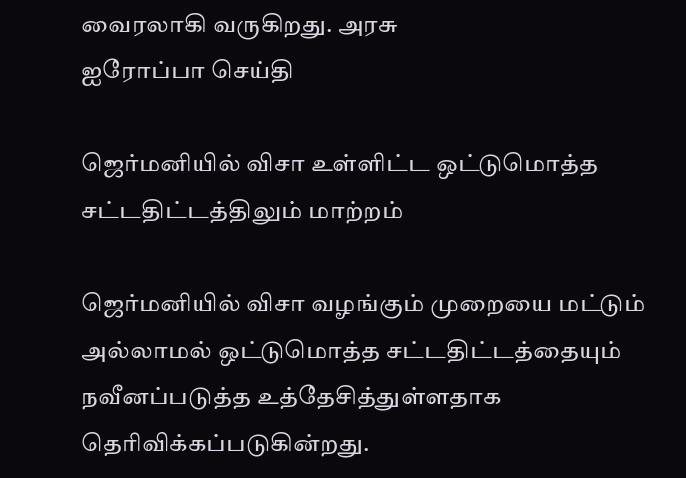வைரலாகி வருகிறது. அரசு
ஐரோப்பா செய்தி

ஜெர்மனியில் விசா உள்ளிட்ட ஒட்டுமொத்த சட்டதிட்டத்திலும் மாற்றம்

ஜெர்மனியில் விசா வழங்கும் முறையை மட்டும் அல்லாமல் ஒட்டுமொத்த சட்டதிட்டத்தையும் நவீனப்படுத்த உத்தேசித்துள்ளதாக தெரிவிக்கப்படுகின்றது.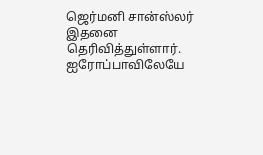ஜெர்மனி சான்ஸ்லர் இதனை தெரிவித்துள்ளார். ஐரோப்பாவிலேயே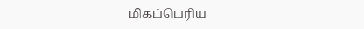மிகப்பெரிய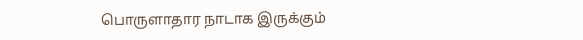பொருளாதார நாடாக இருக்கும்